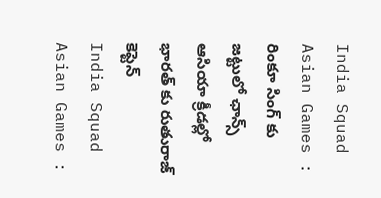India Squad Asian Games : రింకూ సింగ్ కు జట్టులో ఛాన్స్
ఆసియా క్రీడల్లో భారత్ కు రుతురాజ్ కెప్టెన్
India Squad Asian Games :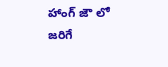హాంగ్ జౌ లో జరిగే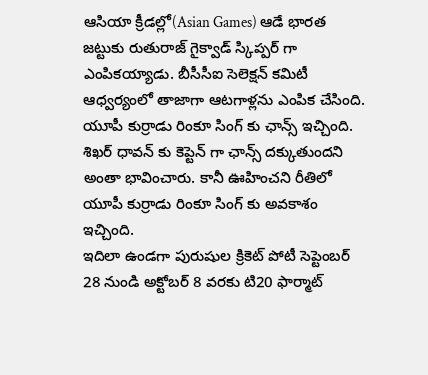ఆసియా క్రీడల్లో(Asian Games) ఆడే భారత జట్టుకు రుతురాజ్ గైక్వాడ్ స్కిప్పర్ గా ఎంపికయ్యాడు. బీసీసీఐ సెలెక్షన్ కమిటీ ఆధ్వర్యంలో తాజాగా ఆటగాళ్లను ఎంపిక చేసింది. యూపీ కుర్రాడు రింకూ సింగ్ కు ఛాన్స్ ఇచ్చింది. శిఖర్ ధావన్ కు కెప్టెన్ గా ఛాన్స్ దక్కుతుందని అంతా భావించారు. కానీ ఊహించని రీతిలో యూపీ కుర్రాడు రింకూ సింగ్ కు అవకాశం ఇచ్చింది.
ఇదిలా ఉండగా పురుషుల క్రికెట్ పోటీ సెప్టెంబర్ 28 నుండి అక్టోబర్ 8 వరకు టి20 ఫార్మాట్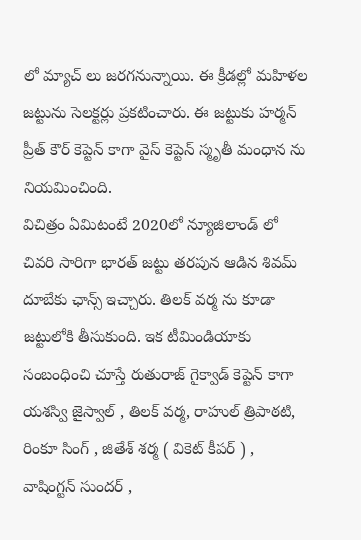లో మ్యాచ్ లు జరగనున్నాయి. ఈ క్రీడల్లో మహిళల జట్టును సెలక్టర్లు ప్రకటించారు. ఈ జట్టుకు హర్మన్ ప్రీత్ కౌర్ కెప్టెన్ కాగా వైస్ కెప్టెన్ స్మృతీ మంధాన ను నియమించింది.
విచిత్రం ఏమిటంటే 2020లో న్యూజిలాండ్ లో చివరి సారిగా భారత్ జట్టు తరపున ఆడిన శివమ్ దూబేకు ఛాన్స్ ఇచ్చారు. తిలక్ వర్మ ను కూడా జట్టులోకి తీసుకుంది. ఇక టీమిండియాకు సంబంధించి చూస్తే రుతురాజ్ గైక్వాడ్ కెప్టెన్ కాగా యశస్వి జైస్వాల్ , తిలక్ వర్మ, రాహుల్ త్రిపాఠటి, రింకూ సింగ్ , జితేశ్ శర్మ ( వికెట్ కీపర్ ) , వాషింగ్టన్ సుందర్ ,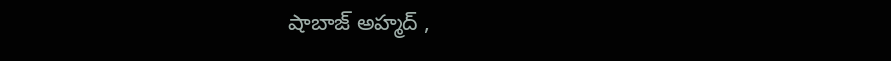షాబాజ్ అహ్మద్ ,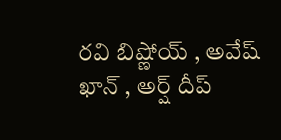రవి బిష్ణోయ్ , అవేష్ ఖాన్ , అర్ష్ దీప్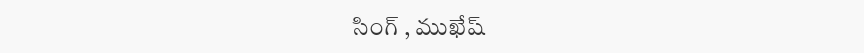సింగ్ , ముఖేష్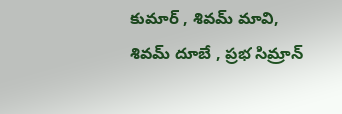కుమార్ , శివమ్ మావి, శివమ్ దూబే , ప్రభ సిమ్రాన్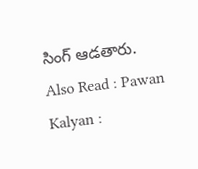సింగ్ ఆడతారు.
Also Read : Pawan Kalyan :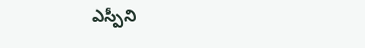ఎస్పీని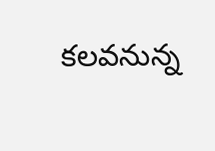కలవనున్న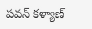పవన్ కళ్యాణ్